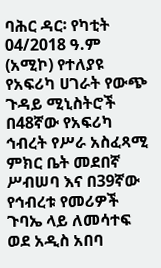ባሕር ዳር፡ የካቲት 04/2018 ዓ.ም (አሚኮ) የተለያዩ የአፍሪካ ሀገራት የውጭ ጉዳይ ሚኒስትሮች በ48ኛው የአፍሪካ ኅብረት የሥራ አስፈጻሚ ምክር ቤት መደበኛ ሥብሠባ እና በ39ኛው የኅብረቱ የመሪዎች ጉባኤ ላይ ለመሳተፍ ወደ አዲስ አበባ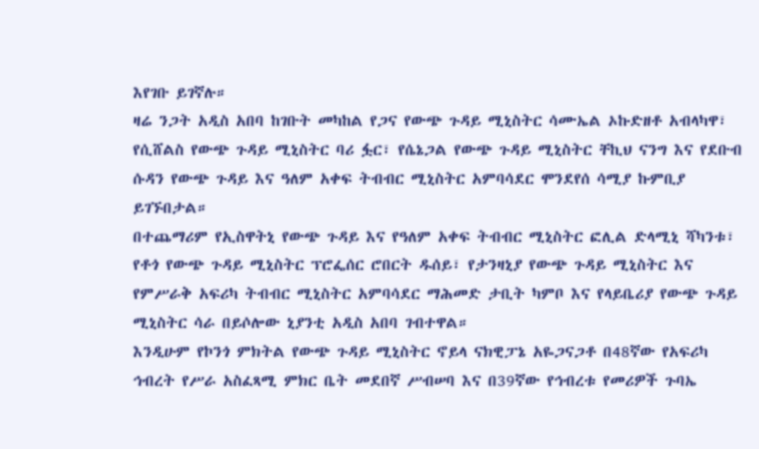እየገቡ ይገኛሉ።
ዛሬ ንጋት አዲስ አበባ ከገቡት መካከል የጋና የውጭ ጉዳይ ሚኒስትር ሳሙኤል ኦኩድዘቶ አብላካዋ፣ የሲሸልስ የውጭ ጉዳይ ሚኒስትር ባሪ ፏር፣ የሴኔጋል የውጭ ጉዳይ ሚኒስትር ቸኪህ ናንግ እና የደቡብ ሱዳን የውጭ ጉዳይ እና ዓለም አቀፍ ትብብር ሚኒስትር አምባሳደር ሞንደየሰ ሳሚያ ኩምቢያ ይገኙበታል።
በተጨማሪም የኢስዋትኒ የውጭ ጉዳይ እና የዓለም አቀፍ ትብብር ሚኒስትር ፎሊል ድላሚኒ ሻካንቱ፣ የቶጎ የውጭ ጉዳይ ሚኒስትር ፕሮፌሰር ሮበርት ዱሰይ፣ የታንዛኒያ የውጭ ጉዳይ ሚኒስትር እና የምሥራቅ አፍሪካ ትብብር ሚኒስትር አምባሳደር ማሕመድ ታቢት ካምቦ እና የላይቤሪያ የውጭ ጉዳይ ሚኒስትር ሳራ በይሶሎው ኒያንቲ አዲስ አበባ ገብተዋል።
እንዲሁም የኮንጎ ምክትል የውጭ ጉዳይ ሚኒስትር ኖይላ ናክዊፓኔ አዬጋናጋቶ በ48ኛው የአፍሪካ ኅብረት የሥራ አስፈጻሚ ምክር ቤት መደበኛ ሥብሠባ እና በ39ኛው የኅብረቱ የመሪዎች ጉባኤ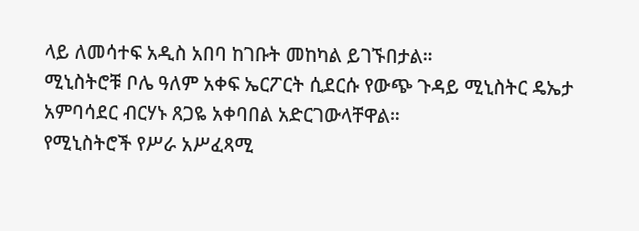ላይ ለመሳተፍ አዲስ አበባ ከገቡት መከካል ይገኙበታል።
ሚኒስትሮቹ ቦሌ ዓለም አቀፍ ኤርፖርት ሲደርሱ የውጭ ጉዳይ ሚኒስትር ዴኤታ አምባሳደር ብርሃኑ ጸጋዬ አቀባበል አድርገውላቸዋል።
የሚኒስትሮች የሥራ አሥፈጻሚ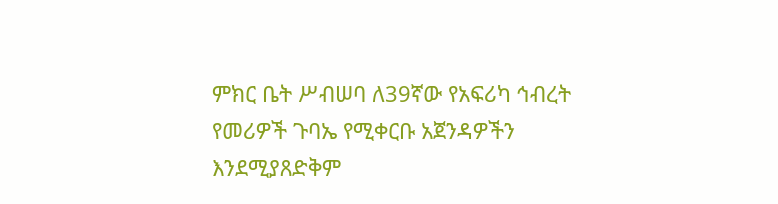ምክር ቤት ሥብሠባ ለ39ኛው የአፍሪካ ኅብረት የመሪዎች ጉባኤ የሚቀርቡ አጀንዳዎችን እንደሚያጸድቅም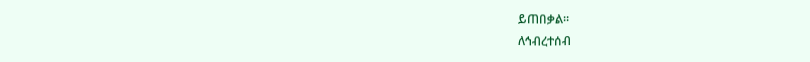ይጠበቃል።
ለኅብረተሰብ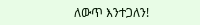ለውጥ እንተጋለን!